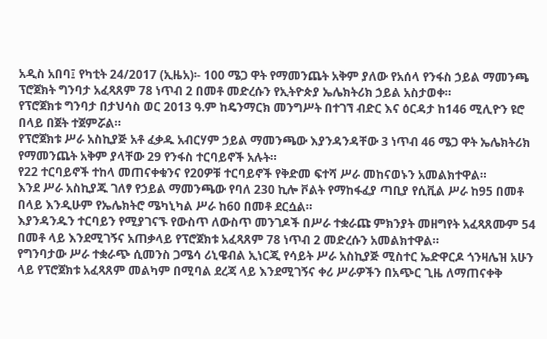አዲስ አበባ፤ የካቲት 24/2017 (ኢዜአ)፡- 100 ሜጋ ዋት የማመንጨት አቅም ያለው የአሰላ የንፋስ ኃይል ማመንጫ ፕሮጀክት ግንባታ አፈጻጸም 78 ነጥብ 2 በመቶ መድረሱን የኢትዮጵያ ኤሌክትሪክ ኃይል አስታወቀ።
የፕሮጀክቱ ግንባታ በታህሳስ ወር 2013 ዓ.ም ከዴንማርክ መንግሥት በተገኘ ብድር እና ዕርዳታ ከ146 ሚሊዮን ዩሮ በላይ በጀት ተጀምሯል።
የፕሮጀክቱ ሥራ አስኪያጅ አቶ ፈቃዱ አብርሃም ኃይል ማመንጫው እያንዳንዳቸው 3 ነጥብ 46 ሜጋ ዋት ኤሌክትሪክ የማመንጨት አቅም ያላቸው 29 የንፋስ ተርባይኖች አሉት።
የ22 ተርባይኖች ተከላ መጠናቀቁንና የ20ዎቹ ተርባይኖች የቅድመ ፍተሻ ሥራ መከናወኑን አመልክተዋል።
እንደ ሥራ አስኪያጁ ገለፃ የኃይል ማመንጫው የባለ 230 ኪሎ ቮልት የማከፋፈያ ጣቢያ የሲቪል ሥራ ከ95 በመቶ በላይ እንዲሁም የኤሌክትሮ ሜካኒካል ሥራ ከ60 በመቶ ደርሷል።
እያንዳንዱን ተርባይን የሚያገናኙ የውስጥ ለውስጥ መንገዶች በሥራ ተቋራጩ ምክንያት መዘግየት አፈጻጸሙም 54 በመቶ ላይ እንደሚገኝና አጠቃላይ የፕሮጀክቱ አፈጻጸም 78 ነጥብ 2 መድረሱን አመልክተዋል።
የግንባታው ሥራ ተቋራጭ ሲመንስ ጋሜሳ ሪኒዌብል ኢነርጂ የሳይት ሥራ አስኪያጅ ሚስተር ኤድዋርዶ ጎንዛሌዝ አሁን ላይ የፕሮጀክቱ አፈጻጸም መልካም በሚባል ደረጃ ላይ እንደሚገኝና ቀሪ ሥራዎችን በአጭር ጊዜ ለማጠናቀቅ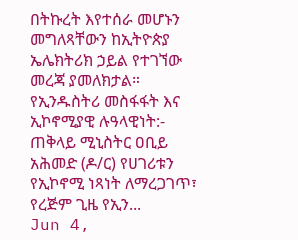በትኩረት እየተሰራ መሆኑን መግለጻቸውን ከኢትዮጵያ ኤሌክትሪክ ኃይል የተገኘው መረጃ ያመለክታል።
የኢንዱስትሪ መስፋፋት እና ኢኮኖሚያዊ ሉዓላዊነት:- ጠቅላይ ሚኒስትር ዐቢይ አሕመድ (ዶ/ር) የሀገሪቱን የኢኮኖሚ ነጻነት ለማረጋገጥ፣ የረጅም ጊዜ የኢን...
Jun 4,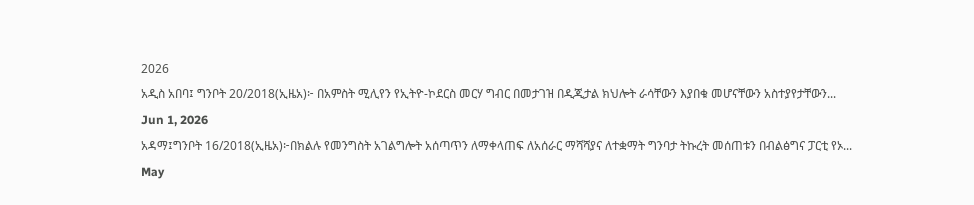2026
አዲስ አበባ፤ ግንቦት 20/2018(ኢዜአ)፦ በአምስት ሚሊየን የኢትዮ-ኮደርስ መርሃ ግብር በመታገዝ በዲጂታል ክህሎት ራሳቸውን እያበቁ መሆናቸውን አስተያየታቸውን...
Jun 1, 2026
አዳማ፤ግንቦት 16/2018(ኢዜአ)፦በክልሉ የመንግስት አገልግሎት አሰጣጥን ለማቀላጠፍ ለአሰራር ማሻሻያና ለተቋማት ግንባታ ትኩረት መሰጠቱን በብልፅግና ፓርቲ የኦ...
May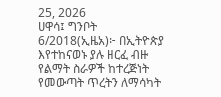25, 2026
ሀዋሳ፤ ግንቦት 6/2018(ኢዜአ)፦ በኢትዮጵያ እየተከናወኑ ያሉ ዘርፈ ብዙ የልማት ስራዎች ከተረጅነት የመውጣት ጥረትን ለማሳካት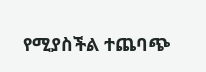የሚያስችል ተጨባጭ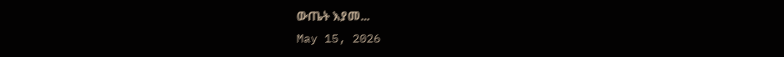ውጤት እያመ...
May 15, 2026